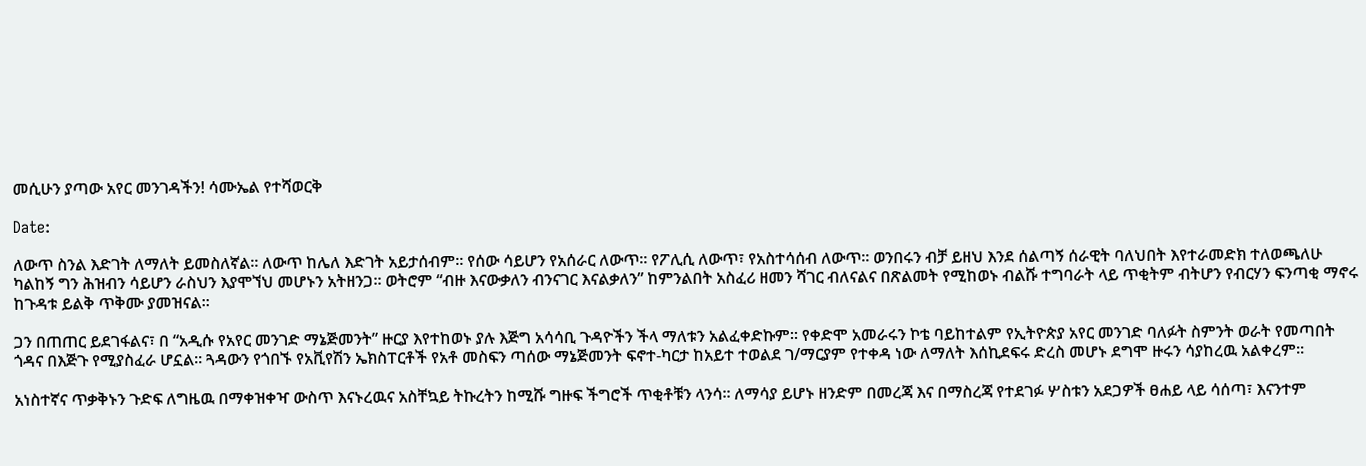መሲሁን ያጣው አየር መንገዳችን! ሳሙኤል የተሻወርቅ

Date:

ለውጥ ስንል እድገት ለማለት ይመስለኛል። ለውጥ ከሌለ እድገት አይታሰብም። የሰው ሳይሆን የአሰራር ለውጥ። የፖሊሲ ለውጥ፣ የአስተሳሰብ ለውጥ። ወንበሩን ብቻ ይዘህ እንደ ሰልጣኝ ሰራዊት ባለህበት እየተራመድክ ተለወጫለሁ ካልከኝ ግን ሕዝብን ሳይሆን ራስህን እያሞኘህ መሆኑን አትዘንጋ። ወትሮም “ብዙ እናውቃለን ብንናገር እናልቃለን” ከምንልበት አስፈሪ ዘመን ሻገር ብለናልና በጽልመት የሚከወኑ ብልሹ ተግባራት ላይ ጥቂትም ብትሆን የብርሃን ፍንጣቂ ማኖሩ ከጉዳቱ ይልቅ ጥቅሙ ያመዝናል።

ጋን በጠጠር ይደገፋልና፣ በ “አዲሱ የአየር መንገድ ማኔጅመንት” ዙርያ እየተከወኑ ያሉ እጅግ አሳሳቢ ጉዳዮችን ችላ ማለቱን አልፈቀድኩም። የቀድሞ አመራሩን ኮቴ ባይከተልም የኢትዮጵያ አየር መንገድ ባለፉት ስምንት ወራት የመጣበት ጎዳና በእጅጉ የሚያስፈራ ሆኗል። ጓዳውን የጎበኙ የአቪየሽን ኤክስፐርቶች የአቶ መስፍን ጣሰው ማኔጅመንት ፍኖተ-ካርታ ከአይተ ተወልደ ገ/ማርያም የተቀዳ ነው ለማለት እሰኪደፍሩ ድረስ መሆኑ ደግሞ ዙሩን ሳያከረዉ አልቀረም።

አነስተኛና ጥቃቅኑን ጉድፍ ለግዜዉ በማቀዝቀዣ ውስጥ እናኑረዉና አስቸኳይ ትኩረትን ከሚሹ ግዙፍ ችግሮች ጥቂቶቹን ላንሳ። ለማሳያ ይሆኑ ዘንድም በመረጃ እና በማስረጃ የተደገፉ ሦስቱን አደጋዎች ፀሐይ ላይ ሳሰጣ፣ እናንተም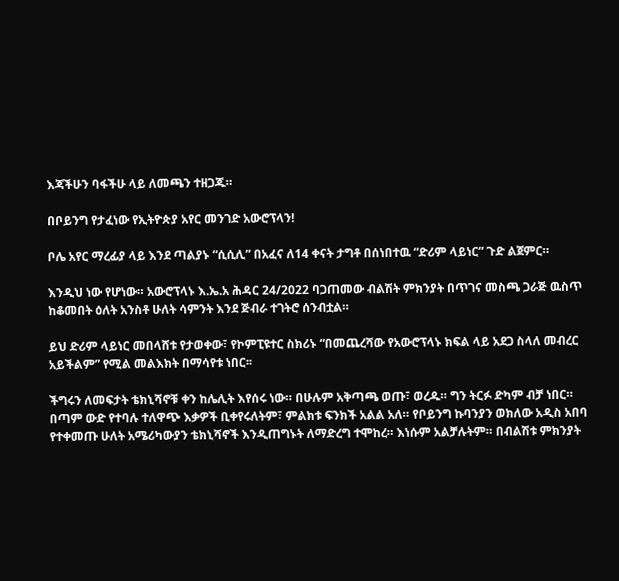እጃችሁን ባፋችሁ ላይ ለመጫን ተዘጋጁ።

በቦይንግ የታፈነው የኢትዮጵያ አየር መንገድ አውሮፕላን!

ቦሌ አየር ማረፊያ ላይ እንደ ጣልያኑ “ሲሲሊ” በአፈና ለ14 ቀናት ታግቶ በሰነበተዉ “ድሪም ላይነር” ጉድ ልጀምር።

እንዲህ ነው የሆነው። አውሮፕላኑ እ.ኤ.አ ሕዳር 24/2022 ባጋጠመው ብልሽት ምክንያት በጥገና መስጫ ጋራጅ ዉስጥ ከቆመበት ዕለት አንስቶ ሁለት ሳምንት እንደ ጅብራ ተገትሮ ሰንብቷል።

ይህ ድሪም ላይነር መበላሸቱ የታወቀው፣ የኮምፒዩተር ስክሪኑ “በመጨረሻው የአውሮፕላኑ ክፍል ላይ አደጋ ስላለ መብረር አይችልም” የሚል መልእክት በማሳየቱ ነበር፡፡

ችግሩን ለመፍታት ቴክኒሻኖቹ ቀን ከሌሊት እየሰሩ ነው። በሁሉም አቅጣጫ ወጡ፣ ወረዱ። ግን ትርፉ ድካም ብቻ ነበር። በጣም ውድ የተባሉ ተለዋጭ እቃዎች ቢቀየሩለትም፣ ምልክቱ ፍንክች አልል አለ። የቦይንግ ኩባንያን ወክለው አዲስ አበባ የተቀመጡ ሁለት አሜሪካውያን ቴክኒሻኖች እንዲጠግኑት ለማድረግ ተሞከረ። እነሱም አልቻሉትም። በብልሽቱ ምክንያት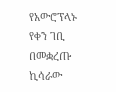የአውሮፕላኑ የቀን ገቢ በመቋረጡ ኪሳራው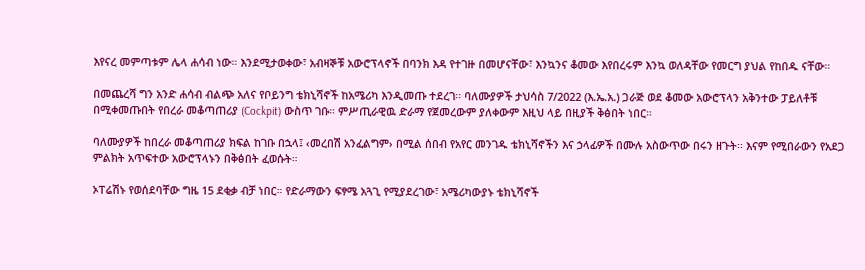እየናረ መምጣቱም ሌላ ሐሳብ ነው። እንደሚታወቀው፣ አብዛኞቹ አውሮፕላኖች በባንክ እዳ የተገዙ በመሆናቸው፣ እንኳንና ቆመው እየበረሩም እንኳ ወለዳቸው የመርግ ያህል የከበዱ ናቸው።

በመጨረሻ ግን አንድ ሐሳብ ብልጭ አለና የቦይንግ ቴክኒሻኖች ከአሜሪካ እንዲመጡ ተደረገ፡፡ ባለሙያዎች ታህሳስ 7/2022 (እ.ኤ.አ.) ጋራጅ ወደ ቆመው አውሮፕላን አቅንተው ፓይለቶቹ በሚቀመጡበት የበረራ መቆጣጠሪያ (Cockpit) ውስጥ ገቡ። ምሥጢራዊዉ ድራማ የጀመረውም ያለቀውም እዚህ ላይ በዚያች ቅፅበት ነበር።

ባለሙያዎች ከበረራ መቆጣጠሪያ ክፍል ከገቡ በኋላ፤ ‹መረበሽ አንፈልግም› በሚል ሰበብ የአየር መንገዱ ቴክኒሻኖችን እና ኃላፊዎች በሙሉ አስውጥው በሩን ዘጉት፡፡ እናም የሚበራውን የአደጋ ምልክት አጥፍተው አውሮፕላኑን በቅፅበት ፈወሱት።

ኦፐሬሽኑ የወሰደባቸው ግዜ 15 ደቂቃ ብቻ ነበር። የድራማውን ፍፃሜ አጓጊ የሚያደረገው፣ አሜሪካውያኑ ቴክኒሻኖች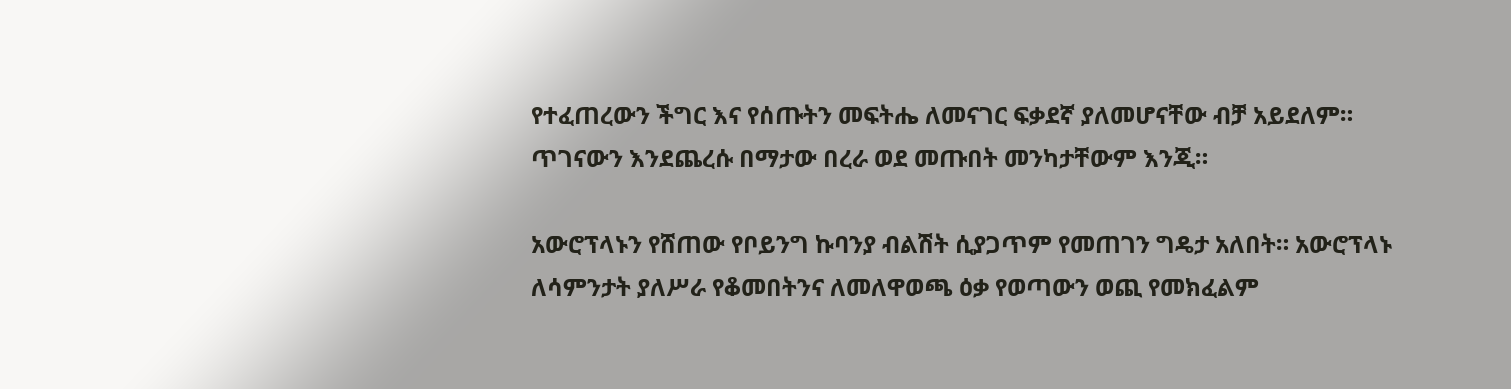የተፈጠረውን ችግር እና የሰጡትን መፍትሔ ለመናገር ፍቃደኛ ያለመሆናቸው ብቻ አይደለም። ጥገናውን እንደጨረሱ በማታው በረራ ወደ መጡበት መንካታቸውም እንጂ።

አውሮፕላኑን የሸጠው የቦይንግ ኩባንያ ብልሽት ሲያጋጥም የመጠገን ግዴታ አለበት። አውሮፕላኑ ለሳምንታት ያለሥራ የቆመበትንና ለመለዋወጫ ዕቃ የወጣውን ወጪ የመክፈልም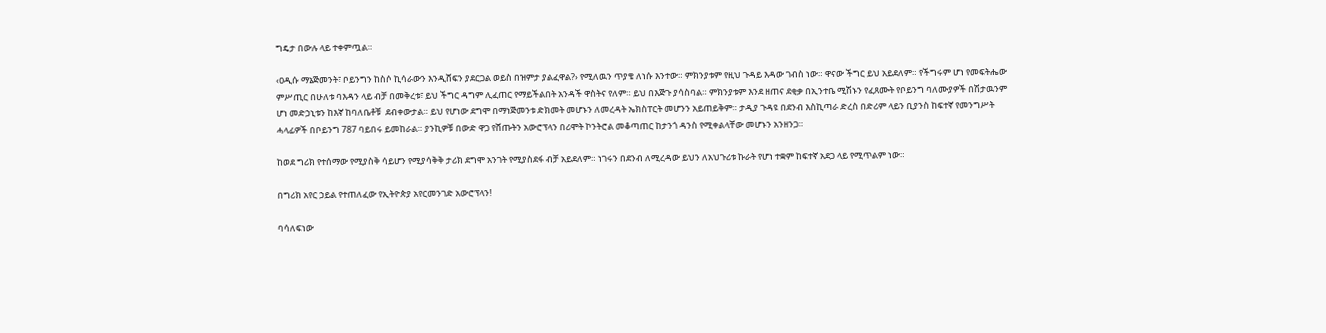ግዴታ በውሉ ላይ ተቀምጧል።

‹ዐዲሱ ማኔጅመንት፣ ቦይንግን ከስሶ ኪሳራውን እንዲሸፍን ያደርጋል ወይስ በዝምታ ያልፈዋል?› የሚለዉን ጥያቄ ለነሱ እንተው። ምክንያቱም የዚህ ጉዳይ እዳው ገብስ ነው። ዋናው ችግር ይህ አይደለም። የችግሩም ሆነ የመፍትሔው ምሥጢር በሁለቱ ባእዳን ላይ ብቻ በመቅረቱ፣ ይህ ችግር ዳግም ሊፈጠር የማይችልበት አንዳች ዋስትና የለም። ይህ በእጅጉ ያሳስባል። ምክንያቱም እንደ ዘጠና ደቂቃ በኢንተቤ ሚሽኑን የፈጸሙት የቦይንግ ባለሙያዎች በሽታዉንም ሆነ መድኃኒቱን ከእኛ ከባለቤቶቹ  ደብቀውታል። ይህ የሆነው ደግሞ በማነጅመንቱ ድክመት መሆኑን ለመረዳት ኤክስፐርት መሆንን አይጠይቅም። ታዲያ ጉዳዩ በደንብ እስኪጣራ ድረስ በድሪም ላይን ቢያንስ ከፍተኛ የመንግሥት ሓላፊዎች በቦይንግ 787 ባይበሩ ይመከራል። ያንኪዎቹ በውድ ዋጋ የሸጡትን አውሮፕላን በሪሞት ኮንትሮል መቆጣጠር ከታንጎ ዳንስ የሚቀልላቸው መሆኑን አንዘንጋ።

ከወደ ግሪክ የተሰማው የሚያስቅ ሳይሆን የሚያሳቅቅ ታሪክ ደግሞ አንገት የሚያስደፋ ብቻ አይደለም። ነገሩን በደንብ ለሚረዳው ይህን ለአህጉሪቱ ኩራት የሆነ ተቋም ከፍተኛ አደጋ ላይ የሚጥልም ነው።

በግሪክ አየር ኃይል የተጠለፈው የኢትዮጵያ አየርመንገድ አውሮፕላን!

ባሳለፍነው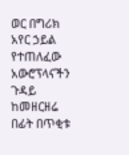ወር በግሪክ አየር ኃይል የተጠለፈው አውሮፕላናችን ጉዳይ ከመዘርዘሬ በፊት በጥቂቱ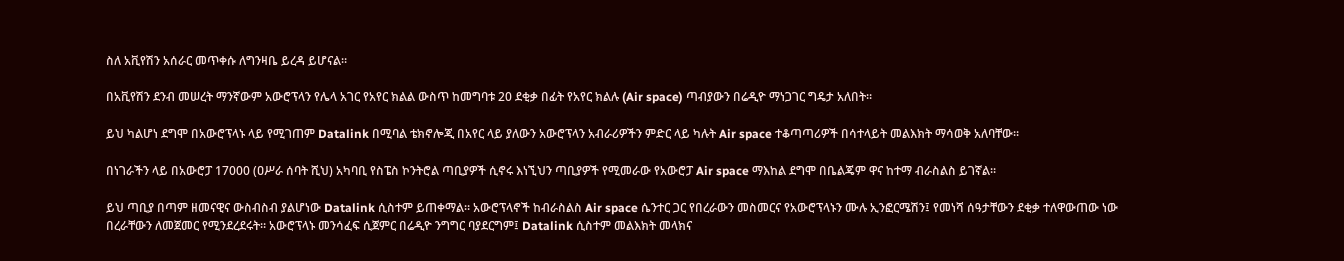ስለ አቪየሽን አሰራር መጥቀሱ ለግንዛቤ ይረዳ ይሆናል።

በአቪየሽን ደንብ መሠረት ማንኛውም አውሮፕላን የሌላ አገር የአየር ክልል ውስጥ ከመግባቱ 20 ደቂቃ በፊት የአየር ክልሉ (Air space) ጣብያውን በሬዲዮ ማነጋገር ግዴታ አለበት።

ይህ ካልሆነ ደግሞ በአውሮፕላኑ ላይ የሚገጠም Datalink በሚባል ቴክኖሎጂ በአየር ላይ ያለውን አውሮፕላን አብራሪዎችን ምድር ላይ ካሉት Air space ተቆጣጣሪዎች በሳተላይት መልእክት ማሳወቅ አለባቸው፡፡

በነገራችን ላይ በአውሮፓ 17000 (ዐሥራ ሰባት ሺህ) አካባቢ የስፔስ ኮንትሮል ጣቢያዎች ሲኖሩ እነኚህን ጣቢያዎች የሚመራው የአውሮፓ Air space ማእከል ደግሞ በቤልጄም ዋና ከተማ ብራስልስ ይገኛል፡፡

ይህ ጣቢያ በጣም ዘመናዊና ውስብስብ ያልሆነው Datalink ሲስተም ይጠቀማል። አውሮፕላኖች ከብራስልስ Air space ሴንተር ጋር የበረራውን መስመርና የአውሮፕላኑን ሙሉ ኢንፎርሜሽን፤ የመነሻ ሰዓታቸውን ደቂቃ ተለዋውጠው ነው በረራቸውን ለመጀመር የሚንደረደሩት። አውሮፕላኑ መንሳፈፍ ሲጀምር በሬዲዮ ንግግር ባያደርግም፤ Datalink ሲስተም መልእክት መላክና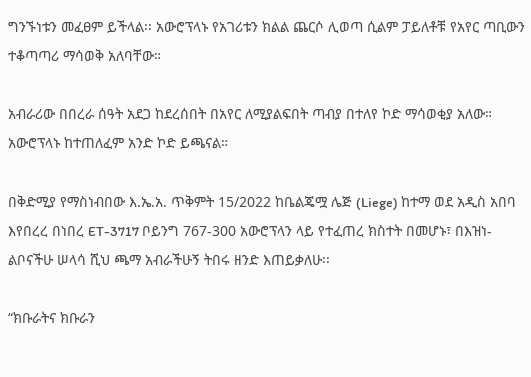ግንኙነቱን መፈፀም ይችላል፡፡ አውሮፕላኑ የአገሪቱን ክልል ጨርሶ ሊወጣ ሲልም ፓይለቶቹ የአየር ጣቢውን ተቆጣጣሪ ማሳወቅ አለባቸው።

አብራሪው በበረራ ሰዓት አደጋ ከደረሰበት በአየር ለሚያልፍበት ጣብያ በተለየ ኮድ ማሳወቂያ አለው። አውሮፕላኑ ከተጠለፈም አንድ ኮድ ይጫናል።

በቅድሚያ የማስነብበው እ.ኤ.አ. ጥቅምት 15/2022 ከቤልጄሟ ሌጅ (Liege) ከተማ ወደ አዲስ አበባ እየበረረ በነበረ ET-3717 ቦይንግ 767-300 አውሮፕላን ላይ የተፈጠረ ክስተት በመሆኑ፣ በእዝነ-ልቦናችሁ ሠላሳ ሺህ ጫማ አብራችሁኝ ትበሩ ዘንድ እጠይቃለሁ፡፡

“ክቡራትና ክቡራን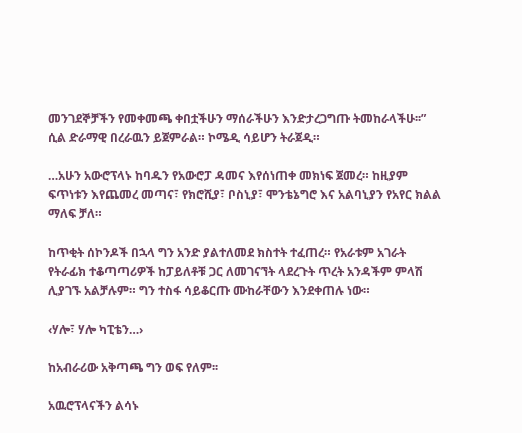መንገደኞቻችን የመቀመጫ ቀበቷችሁን ማሰራችሁን እንድታረጋግጡ ትመከራላችሁ፡፡” ሲል ድራማዊ በረራዉን ይጀምራል። ኮሜዲ ሳይሆን ትራጀዲ።

…አሁን አውሮፕላኑ ከባዱን የአውሮፓ ዳመና እየሰነጠቀ መክነፍ ጀመረ። ከዚያም ፍጥነቱን እየጨመረ መጣና፣ የክሮሺያ፣ ቦስኒያ፣ ሞንቴኔግሮ እና አልባኒያን የአየር ክልል ማለፍ ቻለ።

ከጥቂት ሰኮንዶች በኋላ ግን አንድ ያልተለመደ ክስተት ተፈጠረ። የአራቱም አገራት የትራፊክ ተቆጣጣሪዎች ከፓይለቶቹ ጋር ለመገናኘት ላደረጉት ጥረት አንዳችም ምላሽ ሊያገኙ አልቻሉም። ግን ተስፋ ሳይቆርጡ ሙከራቸውን እንደቀጠሉ ነው።

‹ሃሎ፣ ሃሎ ካፒቴን…›

ከአብራሪው አቅጣጫ ግን ወፍ የለም፡፡

አዉሮፕላናችን ልሳኑ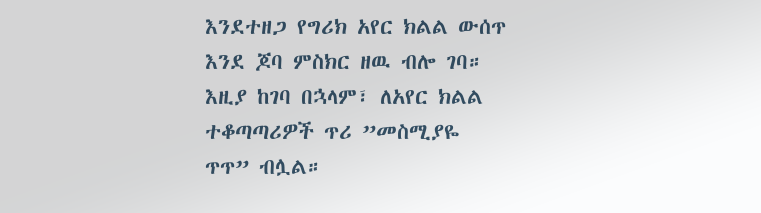እንደተዘጋ የግሪክ አየር ክልል ውሰጥ እንደ ጆባ ምስክር ዘዉ ብሎ ገባ። እዚያ ከገባ በኋላም፣ ለአየር ክልል ተቆጣጣሪዎች ጥሪ ”መስሚያዬ ጥጥ” ብሏል።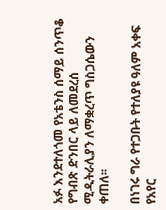አፉ እንደተለጎመ የአቴንስ ሰማይ ሰንጥቆ የግብጽ ድንበር ላይ ለመደረሰ ሚዲትራሊያን ለማቋረጥ ግስጋሴውን ቀጠለ፡፡

በነገሩ ግራ የተጋቡት የተለያዩ ዓለም አቀፍ የአየር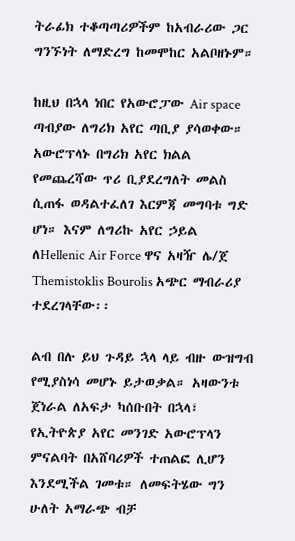ትራፊክ ተቆጣጣሪዎችም ከአብራሪው ጋር ግንኙነት ለማድረግ ከመሞከር አልቦዘኑም።

ከዚህ በኋላ ነበር የአውሮፓው Air space ጣብያው ለግሪክ አየር ጣቢያ ያሳወቀው። አውሮፕላኑ በግሪክ አየር ክልል የመጨረሻው ጥሪ ቢያደረግለት መልስ ሲጠፋ ወዳልተፈለገ እርምጃ መግባቱ ግድ ሆነ። እናም ለግሪኩ አየር ኃይል ለHellenic Air Force ዋና አዛዥ ሌ/ጀ Themistoklis Bourolis አጭር ማብራሪያ ተደረገላቸው፡፡

ልብ በሉ ይህ ጉዳይ ኋላ ላይ ብዙ ውዝግብ የሚያስነሳ መሆኑ ይታወቃል። አዛውንቱ ጀነራል ለአፍታ ካሰቡበት በኋላ፣ የኢትዮጵያ አየር መንገድ አውሮፕላን ምናልባት በአሸባሪዎች ተጠልፎ ሊሆን እንደሚችል ገመቱ። ለመፍትሄው ግን ሁለት አማራጭ ብቻ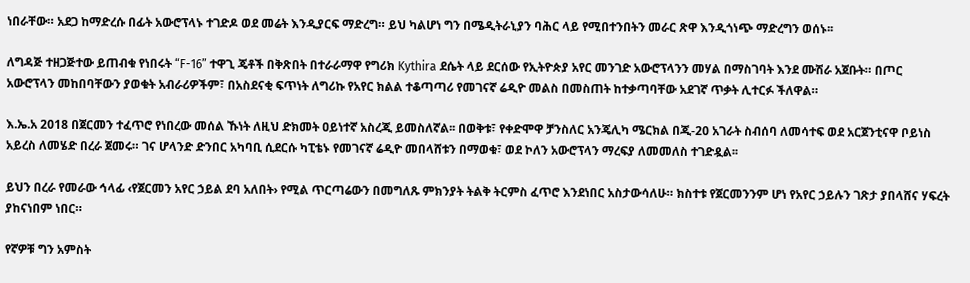ነበራቸው። አደጋ ከማድረሱ በፊት አውሮፕላኑ ተገድዶ ወደ መሬት እንዲያርፍ ማድረግ። ይህ ካልሆነ ግን በሜዲትራኒያን ባሕር ላይ የሚበተንበትን መራር ጽዋ እንዲጎነጭ ማድረግን ወሰኑ፡፡

ለግዳጅ ተዘጋጅተው ይጠብቁ የነበሩት “F-16” ተዋጊ ጄቶች በቅጽበት በተራራማዋ የግሪክ Kythira ደሴት ላይ ደርሰው የኢትዮጵያ አየር መንገድ አውሮፕላንን መሃል በማስገባት እንደ ሙሽራ አጀቡት። በጦር አውሮፕላን መከበባቸውን ያወቁት አብራሪዎችም፣ በአስደናቂ ፍጥነት ለግሪኩ የአየር ክልል ተቆጣጣሪ የመገናኛ ሬዲዮ መልስ በመስጠት ከተቃጣባቸው አደገኛ ጥቃት ሊተርፉ ችለዋል።

እ.ኤ.አ 2018 በጀርመን ተፈጥሮ የነበረው መሰል ኹነት ለዚህ ድክመት ዐይነተኛ አስረጂ ይመስለኛል፡፡ በወቅቱ፣ የቀድሞዋ ቻንስለር አንጄሊካ ሜርክል በጂ-20 አገራት ስብሰባ ለመሳተፍ ወደ አርጀንቲናዋ ቦይነስ አይረስ ለመሄድ በረራ ጀመሩ። ገና ሆላንድ ድንበር አካባቢ ሲደርሱ ካፒቴኑ የመገናኛ ሬዲዮ መበላሸቱን በማወቁ፣ ወደ ኮለን አውሮፕላን ማረፍያ ለመመለስ ተገድዷል፡፡

ይህን በረራ የመራው ኅላፊ ‹የጀርመን አየር ኃይል ደባ አለበት› የሚል ጥርጣሬውን በመግለጹ ምክንያት ትልቅ ትርምስ ፈጥሮ እንደነበር አስታውሳለሁ። ክስተቱ የጀርመንንም ሆነ የአየር ኃይሉን ገጽታ ያበላሸና ሃፍረት ያከናነበም ነበር።

የኛዎቹ ግን አምስት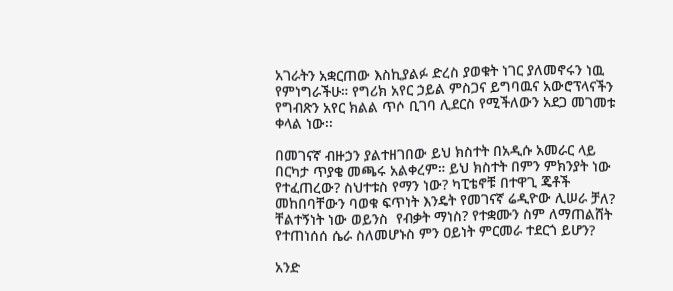አገራትን አቋርጠው እስኪያልፉ ድረስ ያወቁት ነገር ያለመኖሩን ነዉ የምነግራችሁ። የግሪክ አየር ኃይል ምስጋና ይግባዉና አውሮፕላናችን የግብጽን አየር ክልል ጥሶ ቢገባ ሊደርስ የሚችለውን አደጋ መገመቱ ቀላል ነው፡፡

በመገናኛ ብዙኃን ያልተዘገበው ይህ ክስተት በአዲሱ አመራር ላይ በርካታ ጥያቄ መጫሩ አልቀረም። ይህ ክስተት በምን ምክንያት ነው የተፈጠረው? ስህተቱስ የማን ነው? ካፒቴኖቹ በተዋጊ ጄቶች መከበባቸውን ባወቁ ፍጥነት እንዴት የመገናኛ ሬዲዮው ሊሠራ ቻለ? ቸልተኝነት ነው ወይንስ  የብቃት ማነስ? የተቋሙን ስም ለማጠልሸት የተጠነሰሰ ሴራ ስለመሆኑስ ምን ዐይነት ምርመራ ተደርጎ ይሆን?

አንድ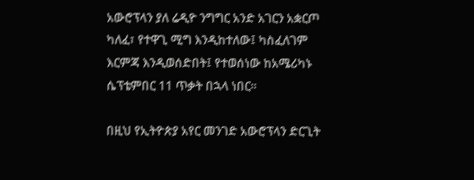አውሮፕላን ያለ ሬዲዮ ንግግር አንድ አገርን አቋርጦ ካለፈ፣ የተዋጊ ሚግ እንዲከተለው፤ ካስፈለገም እርምጃ እንዲወሰድበት፤ የተወሰነው ከአሜሪካኑ ሴፕቴምበር 11 ጥቃት በኋላ ነበር፡፡

በዚህ የኢትዮጵያ አየር መንገድ አውሮፕላን ድርጊት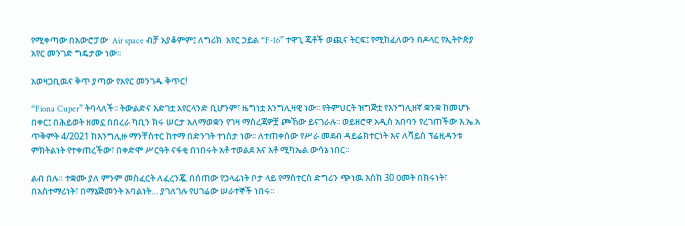የሚቀጣው በአውሮፓው  Air space ብቻ አያቆምም፤ ለግሪክ  አየር ኃይል “F-16” ተዋጊ ጄቶች ወጪና ትርፍ፤ የሚከፈለውን በዶላር የኢትዮጵያ አየር መንገድ ግዴታው ነው፡፡

አወዛጋቢዉና ቅጥ ያጣው የአየር መንገዱ ቅጥር!

“Fiona Cuper” ትባላለች፡፡ ትውልድና እድገቷ አየርላንድ ቢሆንም፣ ዜግነቷ እንግሊዛዊ ነው፡፡ የትምህርት ዝግጅቷ የእንግሊዘኛ ቋንቋ ከመሆኑ በቀር፤ በሕይወት ዘመኗ በበረራ ካቢን ክሩ ሠርታ አለማወቋን የገዛ ማስረጃዎቿ ጮኸው ይናገራሉ፡፡ ወይዘሮዋ አዲስ አበባን የረገጠችው እ.ኤ.አ ጥቅምት 4/2021 ከእንግሊዙ ማንቸስተር ከተማ በድንገት ተነስታ ነው፡፡ ለተጠቀሰው የሥራ መደብ ዳይሬክተርነት እና ለቫይስ ፕሬዚዳንቱ ምክትልነት የተቀጠረችው፣ በቀድሞ ሥርዓት ናፋቂ በነበሩት አቶ ተወልደ እና አቶ ሚካኤል ውሳኔ ነበር፡፡

ልብ በሉ። ተቋሙ ያለ ምንም መስፈርት ለፈረንጇ በሰጠው የኃላፊነት ቦታ ላይ የማስተርስ ድግሪን ጭነዉ እስከ 30 ዐመት በክሩነት፣ በአስተማሪነት፣ በማኔጅመንት አባልነት… ያገለገሉ የሀገሬው ሠራተኞች ነበሩ።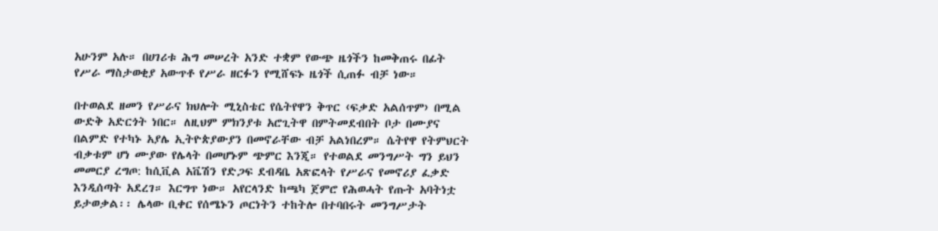አሁንም አሉ። በሀገሪቱ ሕግ መሠረት አንድ ተቋም የውጭ ዜጎችን ከመቅጠሩ በፊት የሥራ ማስታወቂያ አውጥቶ የሥራ ዘርፉን የሚሸፍኑ ዜጎች ሲጠፉ ብቻ ነው።

በተወልደ ዘመን የሥራና ክህሎት ሚኒስቴር የሴትየዋን ቅጥር ‹ፍቃድ አልሰጥም› በሚል ውድቅ አድርጎት ነበር። ለዚህም ምክንያቱ አሮጊትዋ በምትመደብበት ቦታ በሙያና በልምድ የተካኑ አያሌ ኢትዮጵያውያን በመኖራቸው ብቻ አልነበረም። ሴትየዋ የትምህርት ብቃቱም ሆነ ሙያው የሌላት በመሆኑም ጭምር እንጂ። የተወልደ መንግሥት ግን ይህን መመርያ ረግጦ: ከሲቪል አቬሽን የድጋፍ ደብዳቤ አጽፎላት የሥራና የመኖሪያ ፈቃድ እንዲሰጣት አደረገ። እርግጥ ነው። አየርላንድ ከጫካ ጀምሮ የሕወሓት የጡት አባትነቷ ይታወቃል፡፡ ሌላው ቢቀር የሰሜኑን ጦርነትን ተከትሎ በተባበሩት መንግሥታት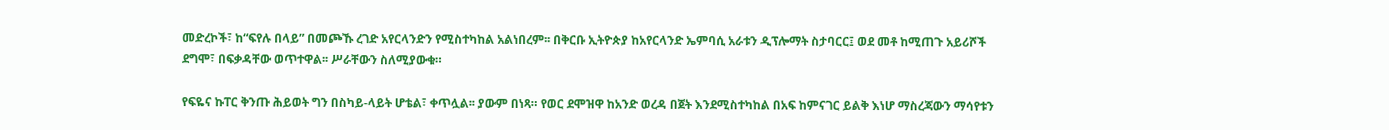መድረኮች፣ ከ“ፍየሉ በላይ” በመጮኹ ረገድ አየርላንድን የሚስተካከል አልነበረም፡፡ በቅርቡ ኢትዮጵያ ከአየርላንድ ኤምባሲ አራቱን ዲፕሎማት ስታባርር፤ ወደ መቶ ከሚጠጉ አይሪሾች ደግሞ፣ በፍቃዳቸው ወጥተዋል፡፡ ሥራቸውን ስለሚያውቁ።

የፍዬና ኩፐር ቅንጡ ሕይወት ግን በስካይ-ላይት ሆቴል፣ ቀጥሏል፡፡ ያውም በነጻ። የወር ደሞዝዋ ከአንድ ወረዳ በጀት እንደሚስተካከል በአፍ ከምናገር ይልቅ እነሆ ማስረጃውን ማሳየቱን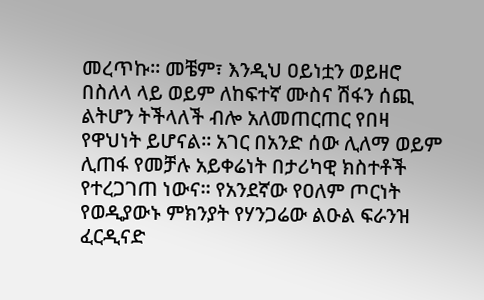መረጥኩ። መቼም፣ እንዲህ ዐይነቷን ወይዘሮ በስለላ ላይ ወይም ለከፍተኛ ሙስና ሽፋን ሰጪ ልትሆን ትችላለች ብሎ አለመጠርጠር የበዛ የዋህነት ይሆናል። አገር በአንድ ሰው ሊለማ ወይም ሊጠፋ የመቻሉ አይቀሬነት በታሪካዊ ክስተቶች የተረጋገጠ ነውና፡፡ የአንደኛው የዐለም ጦርነት የወዲያውኑ ምክንያት የሃንጋሬው ልዑል ፍራንዝ ፈርዲናድ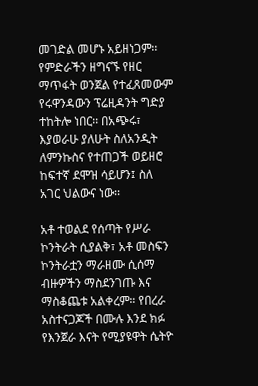መገድል መሆኑ አይዘነጋም፡፡ የምድራችን ዘግናኙ የዘር ማጥፋት ወንጀል የተፈጸመውም የሩዋንዳውን ፕሬዚዳንት ግድያ ተከትሎ ነበር፡፡ በአጭሩ፣ እያወራሁ ያለሁት ስለአንዲት ለምንኩስና የተጠጋች ወይዘሮ ከፍተኛ ደሞዝ ሳይሆን፤ ስለ አገር ህልውና ነው፡፡

አቶ ተወልደ የሰጣት የሥራ ኮንትራት ሲያልቅ፣ አቶ መስፍን ኮንትራቷን ማራዘሙ ሲሰማ ብዙዎችን ማስደንገጡ እና ማስቆጨቱ አልቀረም። የበረራ አስተናጋጆች በሙሉ እንደ ክፉ የእንጀራ እናት የሚያዩዋት ሴትዮ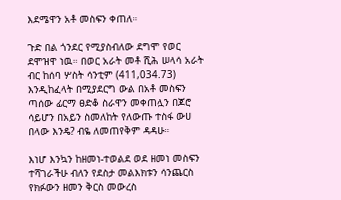እደሜዋን አቶ መስፍን ቀጠለ።

ጉድ በል ጎንደር የሚያስብለው ደግሞ የወር ደሞዝዋ ነዉ። በወር አራት መቶ ሺሕ ሠላሳ አራት ብር ከሰባ ሦስት ሳንቲም (411,034.73) እንዲከፈላት በሚያደርግ ውል በአቶ መስፍን ጣሰው ፊርማ ፀድቆ ስራዋን መቀጠሏን በጆሮ ሳይሆን በአይን ስመለከት የለውጡ ተስፋ ውሀ በላው እንዴ? ብዬ ለመጠየቅም ዳዳሁ።

እነሆ እንኳን ከዘመነ-ተወልደ ወደ ዘመነ መስፍን ተሻገራችሁ ብለን የደስታ መልእክቱን ሳንጨርስ የክፉውን ዘመን ቅርስ መውረስ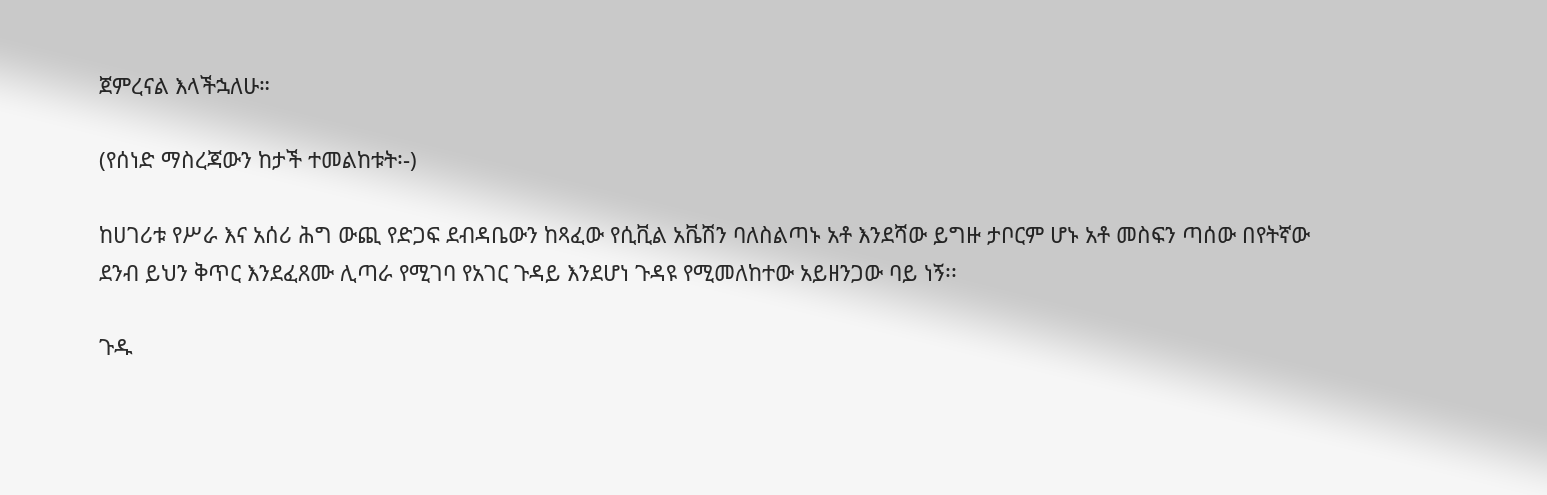ጀምረናል እላችኋለሁ።

(የሰነድ ማስረጃውን ከታች ተመልከቱት፡-)

ከሀገሪቱ የሥራ እና አሰሪ ሕግ ውጪ የድጋፍ ደብዳቤውን ከጻፈው የሲቪል አቬሽን ባለስልጣኑ አቶ እንደሻው ይግዙ ታቦርም ሆኑ አቶ መስፍን ጣሰው በየትኛው ደንብ ይህን ቅጥር እንደፈጸሙ ሊጣራ የሚገባ የአገር ጉዳይ እንደሆነ ጉዳዩ የሚመለከተው አይዘንጋው ባይ ነኝ፡፡

ጉዱ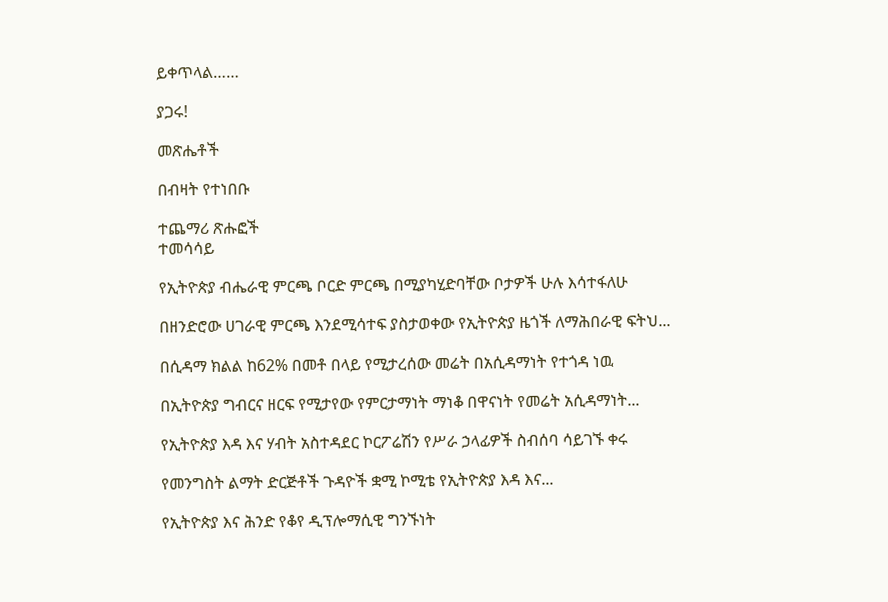ይቀጥላል……

ያጋሩ!

መጽሔቶች

በብዛት የተነበቡ

ተጨማሪ ጽሑፎች
ተመሳሳይ

የኢትዮጵያ ብሔራዊ ምርጫ ቦርድ ምርጫ በሚያካሂድባቸው ቦታዎች ሁሉ እሳተፋለሁ

በዘንድሮው ሀገራዊ ምርጫ እንደሚሳተፍ ያስታወቀው የኢትዮጵያ ዜጎች ለማሕበራዊ ፍትህ...

በሲዳማ ክልል ከ62% በመቶ በላይ የሚታረሰው መሬት በአሲዳማነት የተጎዳ ነዉ

በኢትዮጵያ ግብርና ዘርፍ የሚታየው የምርታማነት ማነቆ በዋናነት የመሬት አሲዳማነት...

የኢትዮጵያ እዳ እና ሃብት አስተዳደር ኮርፖሬሽን የሥራ ኃላፊዎች ስብሰባ ሳይገኙ ቀሩ

የመንግስት ልማት ድርጅቶች ጉዳዮች ቋሚ ኮሚቴ የኢትዮጵያ እዳ እና...

የኢትዮጵያ እና ሕንድ የቆየ ዲፕሎማሲዊ ግንኙነት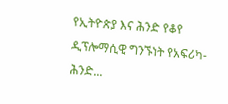የኢትዮጵያ እና ሕንድ የቆየ ዲፕሎማሲዊ ግንኙነት የአፍሪካ-ሕንድ...